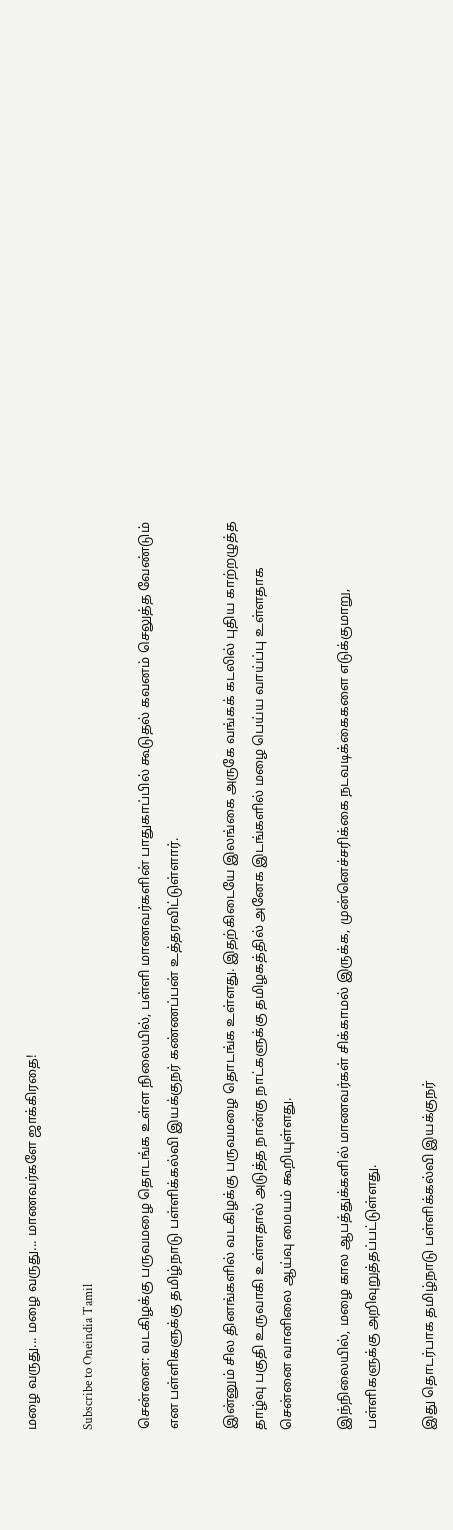மழை வருது... மழை வருது... மாணவர்களே ஜாக்கிரதை!

Subscribe to Oneindia Tamil

சென்னை: வடகிழக்கு பருவமழை தொடங்க உள்ள நிலையில், பள்ளி மாணவர்களின் பாதுகாப்பில் கூடுதல் கவனம் செலுத்த வேண்டும் என பள்ளிகளுக்கு தமிழ்நாடு பள்ளிக்கல்வி இயக்குநர் கண்ணப்பன் உத்தரவிட்டுள்ளார்.

இன்னும் சில தினங்களில் வடகிழக்கு பருவமழை தொடங்க உள்ளது. இதற்கிடையே இலங்கை அருகே வங்கக் கடலில் புதிய காற்றழுத்த தாழ்வு பகுதி உருவாகி உள்ளதால் அடுத்த நான்கு நாட்களுக்கு தமிழகத்தில் அனேக இடங்களில் மழை பெய்ய வாய்ப்பு உள்ளதாக சென்னை வானிலை ஆய்வு மையம் கூறியுள்ளது.

இந்நிலையில், மழை கால ஆபத்துக்களில் மாணவர்கள் சிக்காமல் இருக்க, முன்னெச்சரிக்கை நடவடிக்கைகளை எடுக்குமாறு, பள்ளிகளுக்கு அறிவுறுத்தப்பட்டுள்ளது.

இது தொடர்பாக தமிழ்நாடு பள்ளிக்கல்வி இயக்குநர்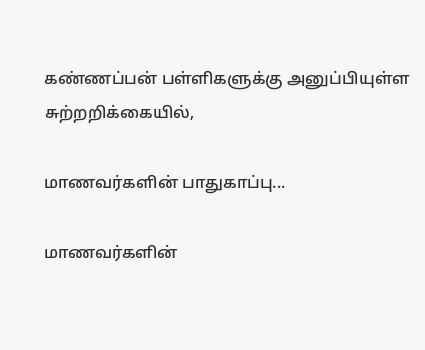கண்ணப்பன் பள்ளிகளுக்கு அனுப்பியுள்ள சுற்றறிக்கையில்,

மாணவர்களின் பாதுகாப்பு...

மாணவர்களின்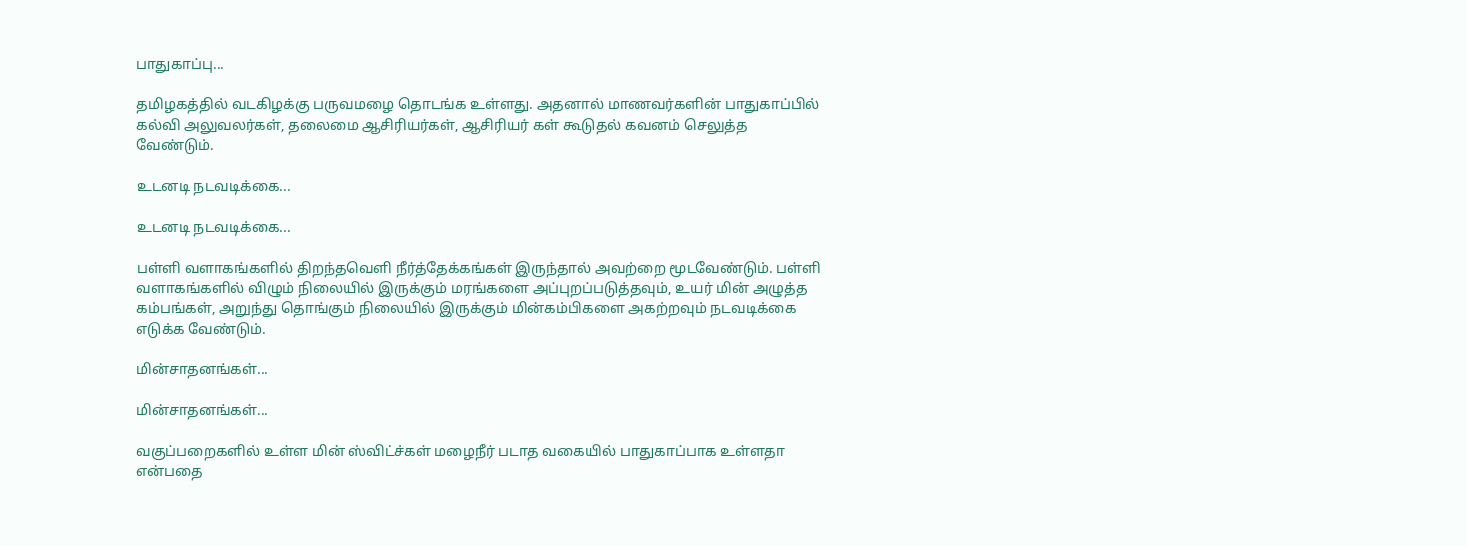பாதுகாப்பு...

தமிழகத்தில் வடகிழக்கு பருவமழை தொடங்க உள்ளது. அதனால் மாணவர்களின் பாதுகாப்பில் கல்வி அலுவலர்கள், தலைமை ஆசிரியர்கள், ஆசிரியர் கள் கூடுதல் கவனம் செலுத்த வேண்டும்.

உடனடி நடவடிக்கை...

உடனடி நடவடிக்கை...

பள்ளி வளாகங்களில் திறந்தவெளி நீர்த்தேக்கங்கள் இருந்தால் அவற்றை மூடவேண்டும். பள்ளி வளாகங்களில் விழும் நிலையில் இருக்கும் மரங்களை அப்புறப்படுத்தவும், உயர் மின் அழுத்த கம்பங்கள், அறுந்து தொங்கும் நிலையில் இருக்கும் மின்கம்பிகளை அகற்றவும் நடவடிக்கை எடுக்க வேண்டும்.

மின்சாதனங்கள்...

மின்சாதனங்கள்...

வகுப்பறைகளில் உள்ள மின் ஸ்விட்ச்கள் மழைநீர் படாத வகையில் பாதுகாப்பாக உள்ளதா என்பதை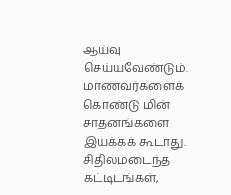ஆய்வு செய்யவேண்டும். மாணவர்களைக் கொண்டு மின் சாதனங்களை இயக்கக் கூடாது. சிதிலமடைந்த கட்டிடங்கள்,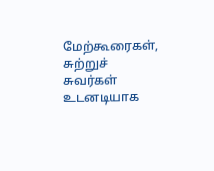மேற்கூரைகள், சுற்றுச் சுவர்கள் உடனடியாக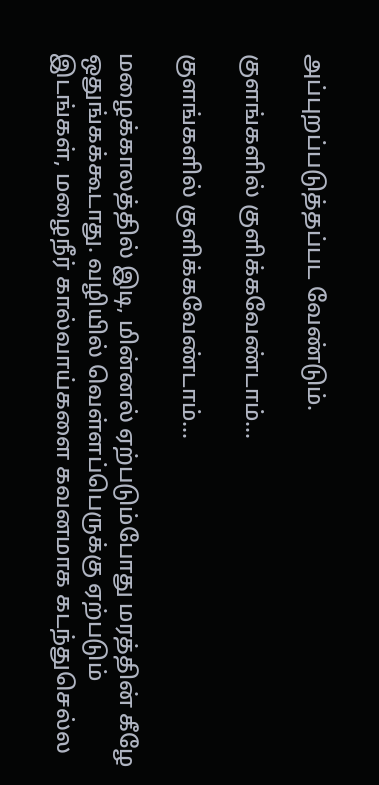அப்புறப்படுத்தப்பட வேண்டும்.

குளங்களில் குளிக்கவேண்டாம்...

குளங்களில் குளிக்கவேண்டாம்...

மழைக்காலத்தில் இடி, மின்னல் ஏற்படும்போது மரத்தின் கீழே ஒதுங்கக்கூடாது. வழியில் வெள்ளப்பெருக்கு ஏற்படும் இடங்கள், மழைநீர் கால்வாய்களை கவனமாக கடந்துசெல்ல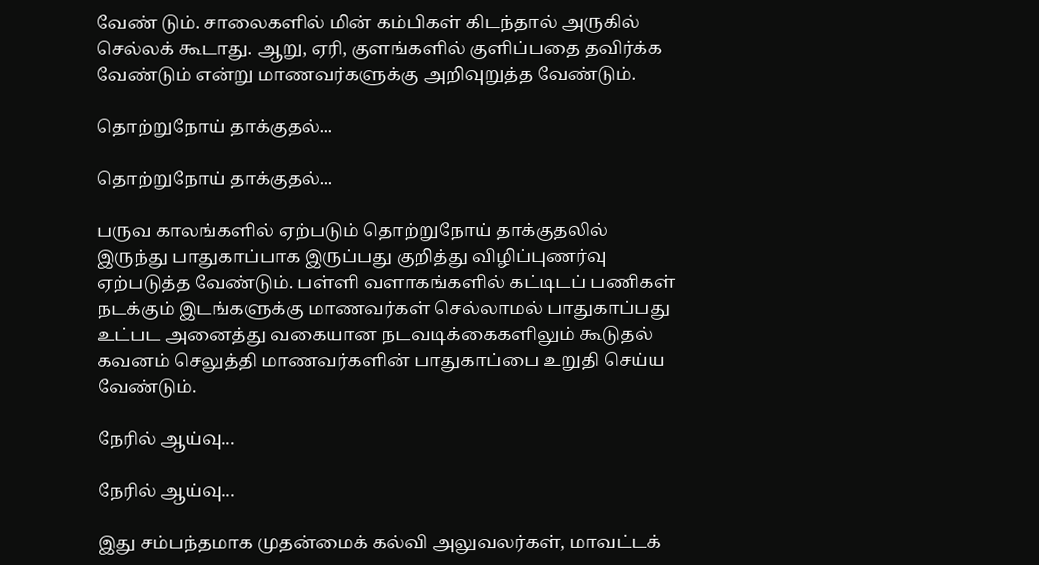வேண் டும். சாலைகளில் மின் கம்பிகள் கிடந்தால் அருகில் செல்லக் கூடாது. ஆறு, ஏரி, குளங்களில் குளிப்பதை தவிர்க்க வேண்டும் என்று மாணவர்களுக்கு அறிவுறுத்த வேண்டும்.

தொற்றுநோய் தாக்குதல்...

தொற்றுநோய் தாக்குதல்...

பருவ காலங்களில் ஏற்படும் தொற்றுநோய் தாக்குதலில் இருந்து பாதுகாப்பாக இருப்பது குறித்து விழிப்புணர்வு ஏற்படுத்த வேண்டும். பள்ளி வளாகங்களில் கட்டிடப் பணிகள் நடக்கும் இடங்களுக்கு மாணவர்கள் செல்லாமல் பாதுகாப்பது உட்பட அனைத்து வகையான நடவடிக்கைகளிலும் கூடுதல் கவனம் செலுத்தி மாணவர்களின் பாதுகாப்பை உறுதி செய்ய வேண்டும்.

நேரில் ஆய்வு...

நேரில் ஆய்வு...

இது சம்பந்தமாக முதன்மைக் கல்வி அலுவலர்கள், மாவட்டக்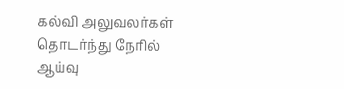கல்வி அலுவலர்கள் தொடர்ந்து நேரில் ஆய்வு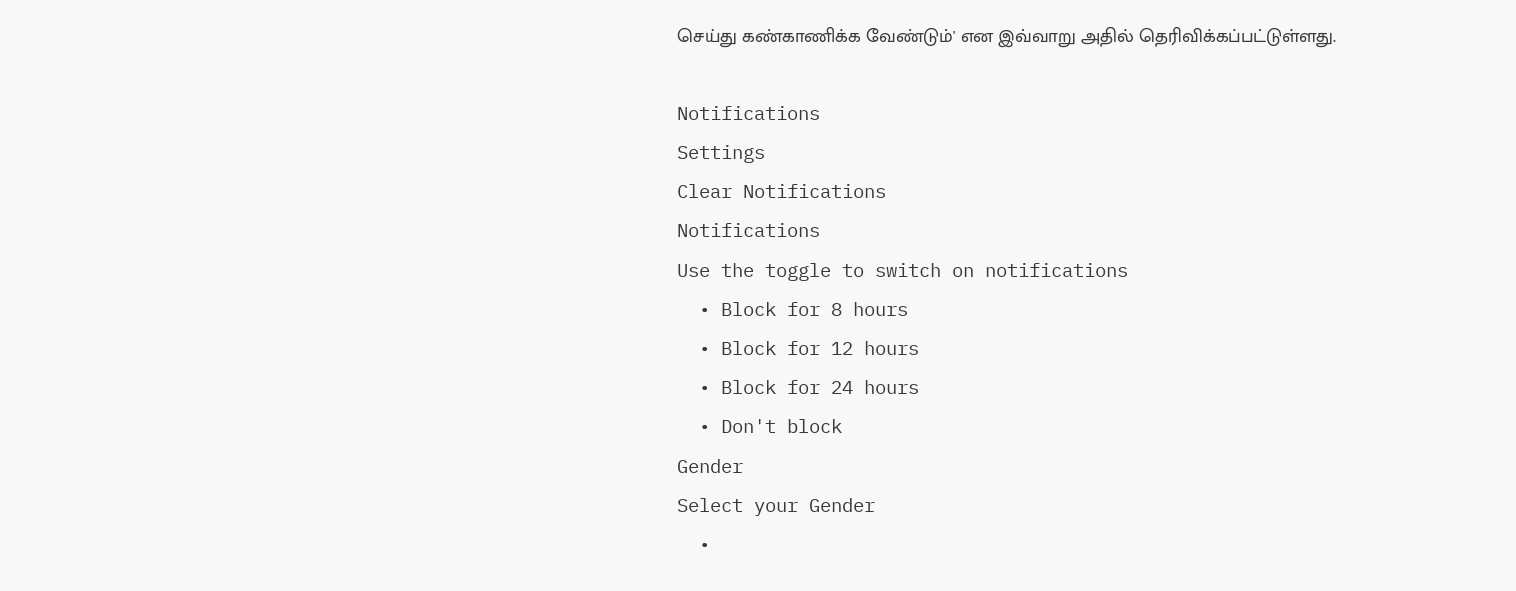செய்து கண்காணிக்க வேண்டும்' என இவ்வாறு அதில் தெரிவிக்கப்பட்டுள்ளது.

Notifications
Settings
Clear Notifications
Notifications
Use the toggle to switch on notifications
  • Block for 8 hours
  • Block for 12 hours
  • Block for 24 hours
  • Don't block
Gender
Select your Gender
  •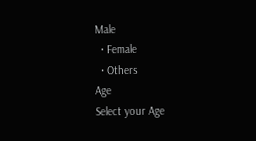Male
  • Female
  • Others
Age
Select your Age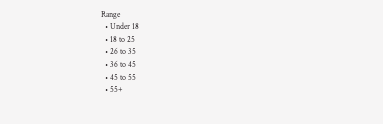Range
  • Under 18
  • 18 to 25
  • 26 to 35
  • 36 to 45
  • 45 to 55
  • 55+